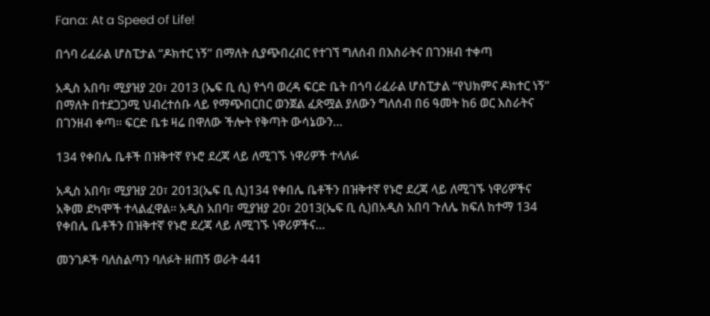Fana: At a Speed of Life!

በጎባ ሪፈራል ሆስፒታል “ዶክተር ነኝ” በማለት ሲያጭበረብር የተገኘ ግለሰብ በእስራትና በገንዘብ ተቀጣ

አዲስ አበባ፣ ሚያዝያ 20፣ 2013 (ኤፍ ቢ ሲ) የጎባ ወረዳ ፍርድ ቤት በጎባ ሪፈራል ሆስፒታል “የህክምና ዶክተር ነኝ” በማለት በተደጋጋሚ ህብረተሰቡ ላይ የማጭበርበር ወንጀል ፈጽሟል ያለውን ግለሰብ በ6 ዓመት ከ6 ወር እስራትና በገንዘብ ቀጣ። ፍርድ ቤቱ ዛሬ በዋለው ችሎት የቅጣት ውሳኔውን…

134 የቀበሌ ቤቶች በዝቅተኛ የኑሮ ደረጃ ላይ ለሚገኙ ነዋሪዎች ተላለፉ

አዲስ አበባ፣ ሚያዝያ 20፣ 2013(ኤፍ ቢ ሲ)134 የቀበሌ ቤቶችን በዝቅተኛ የኑሮ ደረጃ ላይ ለሚገኙ ነዋሪዎችና አቅመ ደካሞች ተላልፈዋል፡፡ አዲስ አበባ፣ ሚያዝያ 20፣ 2013(ኤፍ ቢ ሲ)በአዲስ አበባ ጉለሌ ክፍለ ከተማ 134 የቀበሌ ቤቶችን በዝቅተኛ የኑሮ ደረጃ ላይ ለሚገኙ ነዋሪዎችና…

መንገዶች ባለስልጣን ባለፉት ዘጠኝ ወራት 441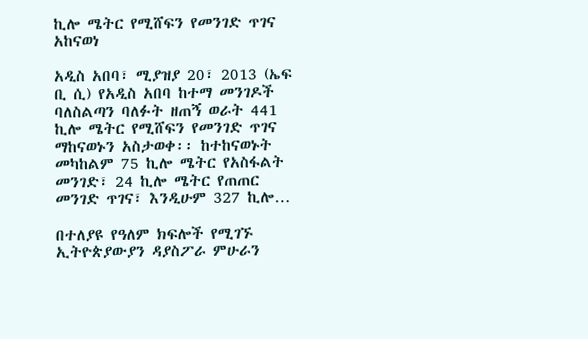ኪሎ ሜትር የሚሸፍን የመንገድ ጥገና አከናወነ

አዲስ አበባ፣ ሚያዝያ 20፣ 2013 (ኤፍ ቢ ሲ) የአዲስ አበባ ከተማ መንገዶች ባለስልጣን ባለፉት ዘጠኝ ወራት 441 ኪሎ ሜትር የሚሸፍን የመንገድ ጥገና ማከናወኑን አስታወቀ፡፡ ከተከናወኑት መካከልም 75 ኪሎ ሜትር የአስፋልት መንገድ፣ 24 ኪሎ ሜትር የጠጠር መንገድ ጥገና፣ እንዲሁም 327 ኪሎ…

በተለያዩ የዓለም ክፍሎች የሚገኙ ኢትዮጵያውያን ዳያስፖራ ምሁራን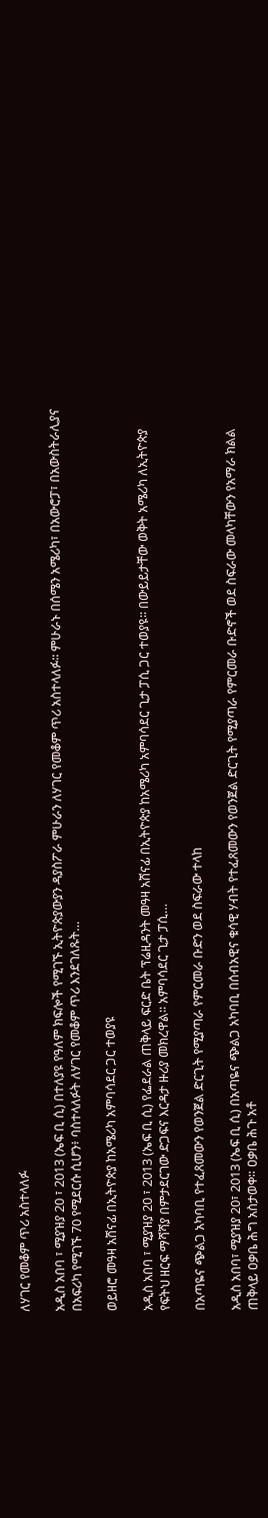ለሃገር የመቆም ጥሪ አስተላለፉ

አዲስ አበባ ፣ ሚያዝያ 20 ፣ 2013 (ኤፍ ቢ ሲ) በተለያዩ የዓለም ክፍሎች የሚገኙ ኢትዮጵያውያን ዳያስፖራ ምሁራን ለሃገር የመቆም ጥሪ አስተላለፉ፡፡ ምሁራኑ በሰሜን አሜሪካ፣ በአውሮፓ፣ በአውስትራሊያና በአፍሪካ የሚገኙ 70 የሚደርሱ ሲሆን፥ ባስተላለፉት ለሃገር የመቆም ጥሪ እንደገለጹት…

ወይዘሮ መዓዛ አሸናፊ በኢትዮጵያ ከአሜሪካ አምባሳደር ጋር ተወያዩ

አዲስ አበባ ፣ ሚያዝያ 20 ፣ 2013 (ኤፍ ቢ ሲ) የፌደራል ጠቅላይ ፍርድ ቤት ፕሬዚዳንት መዓዛ አሸናፊ በኢትዮጵያ ከአሜሪካ አምባሳደር ጊታ ፓሲ ጋር ተወያዩ፡፡ በውይይታቸው ወቅት አሜሪካ ለኢትዮጵያ የፍትህ ዘርፍ ማሻሻያ በምታደርገው ድጋፍና እርዳታ ዙሪያ መክረዋል፡፡ አምባሳደር ጊታ ፓሲ…

በአጣዬና ጭልጋ አካባቢ የተፈጸመውን የወንጀል ድርጊት የሚያጣራ የምርመራ ቡድን ወደ ስፍራው ተላከ

አዲስ አበባ፣ ሚያዝያ 20፣ 2013 (ኤፍ ቢ ሲ) በአጣዬና ጭልጋ አካባቢ በሰብአዊና ቁሳዊ ሃብት የተፈጸመውን የወንጀል ድርጊት የሚያጣራ የምርመራ ቡድኖች ወደ ስፍራው መላካቸውን የአማራ ክልል ጠቅላይ ዐቃቤ ሕግ አስታወቀ። ዐቃቤ ሕጉ አቶ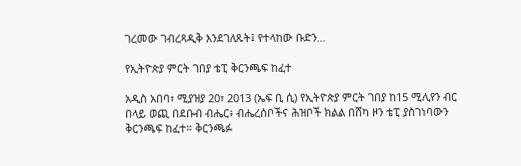ገረመው ገብረጻዲቅ እንደገለጹት፤ የተላከው ቡድን…

የኢትዮጵያ ምርት ገበያ ቴፒ ቅርንጫፍ ከፈተ

አዲስ አበባ፣ ሚያዝያ 20፣ 2013 (ኤፍ ቢ ሲ) የኢትዮጵያ ምርት ገበያ ከ15 ሚሊየን ብር በላይ ወጪ በደቡብ ብሔር፥ ብሔረሰቦችና ሕዝቦች ክልል በሸካ ዞን ቴፒ ያስገነባውን ቅርንጫፍ ከፈተ። ቅርንጫፉ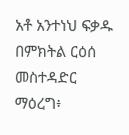አቶ አንተነህ ፍቃዱ በምክትል ርዕሰ መስተዳድር ማዕረግ፥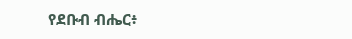የደቡብ ብሔር፥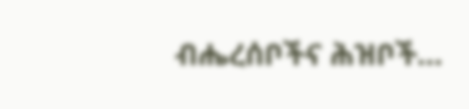ብሔረሰቦችና ሕዝቦች…